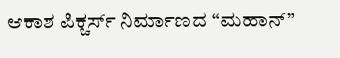ಆಕಾಶ ಪಿಕ್ಚರ್ಸ್ ನಿರ್ಮಾಣದ “ಮಹಾನ್”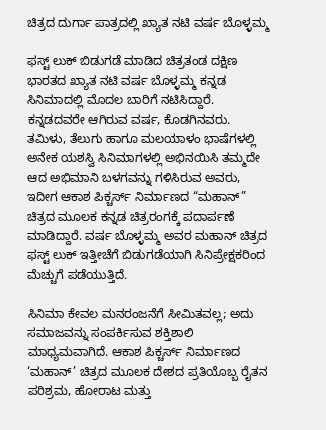ಚಿತ್ರದ ದುರ್ಗಾ ಪಾತ್ರದಲ್ಲಿ ಖ್ಯಾತ ನಟಿ ವರ್ಷ ಬೊಳ್ಳಮ್ಮ

ಫಸ್ಟ್ ಲುಕ್ ಬಿಡುಗಡೆ ಮಾಡಿದ ಚಿತ್ರತಂಡ ದಕ್ಷಿಣ ಭಾರತದ ಖ್ಯಾತ ನಟಿ ವರ್ಷ ಬೊಳ್ಳಮ್ಮ ಕನ್ನಡ ಸಿನಿಮಾದಲ್ಲಿ ಮೊದಲ ಬಾರಿಗೆ ನಟಿಸಿದ್ದಾರೆ. ಕನ್ನಡದವರೇ ಆಗಿರುವ ವರ್ಷ, ಕೊಡಗಿನವರು. ತಮಿಳು, ತೆಲುಗು ಹಾಗೂ ಮಲಯಾಳಂ ಭಾಷೆಗಳಲ್ಲಿ ಅನೇಕ ಯಶಸ್ವಿ ಸಿನಿಮಾಗಳಲ್ಲಿ ಅಭಿನಯಿಸಿ ತಮ್ಮದೇ ಆದ ಅಭಿಮಾನಿ ಬಳಗವನ್ನು ಗಳಿಸಿರುವ ಅವರು, ಇದೀಗ ಆಕಾಶ ಪಿಕ್ಚರ್ಸ್ ನಿರ್ಮಾಣದ “ಮಹಾನ್” ಚಿತ್ರದ ಮೂಲಕ ಕನ್ನಡ ಚಿತ್ರರಂಗಕ್ಕೆ ಪದಾರ್ಪಣೆ ಮಾಡಿದ್ದಾರೆ. ವರ್ಷ ಬೊಳ್ಳಮ್ಮ ಅವರ ಮಹಾನ್ ಚಿತ್ರದ ಫಸ್ಟ್ ಲುಕ್ ಇತ್ತೀಚೆಗೆ ಬಿಡುಗಡೆಯಾಗಿ ಸಿನಿಪ್ರೇಕ್ಷಕರಿಂದ ಮೆಚ್ಚುಗೆ ಪಡೆಯುತ್ತಿದೆ.

ಸಿನಿಮಾ ಕೇವಲ ಮನರಂಜನೆಗೆ ಸೀಮಿತವಲ್ಲ; ಅದು ಸಮಾಜವನ್ನು ಸಂಪರ್ಕಿಸುವ ಶಕ್ತಿಶಾಲಿ ಮಾಧ್ಯಮವಾಗಿದೆ. ಆಕಾಶ ಪಿಕ್ಚರ್ಸ್ ನಿರ್ಮಾಣದ ‘ಮಹಾನ್’ ಚಿತ್ರದ ಮೂಲಕ ದೇಶದ ಪ್ರತಿಯೊಬ್ಬ ರೈತನ ಪರಿಶ್ರಮ, ಹೋರಾಟ ಮತ್ತು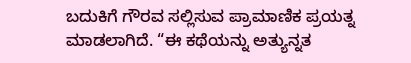ಬದುಕಿಗೆ ಗೌರವ ಸಲ್ಲಿಸುವ ಪ್ರಾಮಾಣಿಕ ಪ್ರಯತ್ನ ಮಾಡಲಾಗಿದೆ. “ಈ ಕಥೆಯನ್ನು ಅತ್ಯುನ್ನತ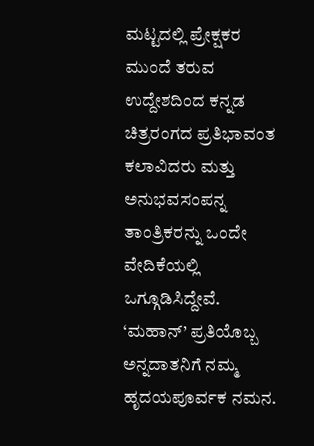ಮಟ್ಟದಲ್ಲಿ ಪ್ರೇಕ್ಷಕರ ಮುಂದೆ ತರುವ ಉದ್ದೇಶದಿಂದ ಕನ್ನಡ ಚಿತ್ರರಂಗದ ಪ್ರತಿಭಾವಂತ ಕಲಾವಿದರು ಮತ್ತು ಅನುಭವಸಂಪನ್ನ ತಾಂತ್ರಿಕರನ್ನು ಒಂದೇ ವೇದಿಕೆಯಲ್ಲಿ ಒಗ್ಗೂಡಿಸಿದ್ದೇವೆ. ‘ಮಹಾನ್’ ಪ್ರತಿಯೊಬ್ಬ ಅನ್ನದಾತನಿಗೆ ನಮ್ಮ ಹೃದಯಪೂರ್ವಕ ನಮನ.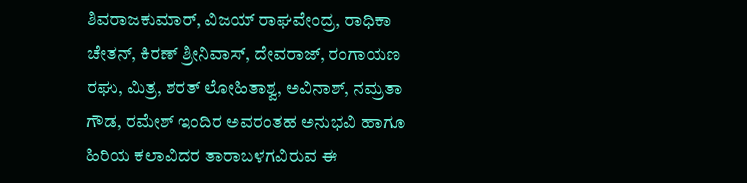ಶಿವರಾಜಕುಮಾರ್, ವಿಜಯ್ ರಾಘವೇಂದ್ರ, ರಾಧಿಕಾ ಚೇತನ್, ಕಿರಣ್ ಶ್ರೀನಿವಾಸ್, ದೇವರಾಜ್, ರಂಗಾಯಣ ರಘು, ಮಿತ್ರ, ಶರತ್ ಲೋಹಿತಾಶ್ವ, ಅವಿನಾಶ್, ನಮ್ರತಾ ಗೌಡ, ರಮೇಶ್ ಇಂದಿರ ಅವರಂತಹ ಅನುಭವಿ ಹಾಗೂ ಹಿರಿಯ ಕಲಾವಿದರ ತಾರಾಬಳಗವಿರುವ ಈ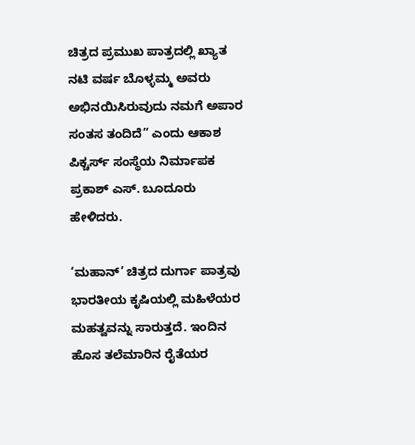ಚಿತ್ರದ ಪ್ರಮುಖ ಪಾತ್ರದಲ್ಲಿ ಖ್ಯಾತ ನಟಿ ವರ್ಷ ಬೊಳ್ಳಮ್ಮ ಅವರು ಅಭಿನಯಿಸಿರುವುದು ನಮಗೆ ಅಪಾರ ಸಂತಸ ತಂದಿದೆ” ಎಂದು ಆಕಾಶ ಪಿಕ್ಚರ್ಸ್ ಸಂಸ್ಥೆಯ ನಿರ್ಮಾಪಕ ಪ್ರಕಾಶ್ ಎಸ್. ಬೂದೂರು ಹೇಳಿದರು.

‘ಮಹಾನ್’ ಚಿತ್ರದ ದುರ್ಗಾ ಪಾತ್ರವು ಭಾರತೀಯ ಕೃಷಿಯಲ್ಲಿ ಮಹಿಳೆಯರ ಮಹತ್ವವನ್ನು ಸಾರುತ್ತದೆ. ಇಂದಿನ ಹೊಸ ತಲೆಮಾರಿನ ರೈತೆಯರ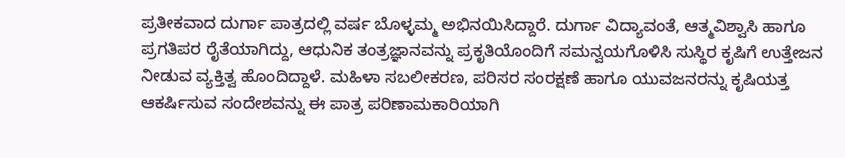ಪ್ರತೀಕವಾದ ದುರ್ಗಾ ಪಾತ್ರದಲ್ಲಿ ವರ್ಷ ಬೊಳ್ಳಮ್ಮ ಅಭಿನಯಿಸಿದ್ದಾರೆ. ದುರ್ಗಾ ವಿದ್ಯಾವಂತೆ, ಆತ್ಮವಿಶ್ವಾಸಿ ಹಾಗೂ ಪ್ರಗತಿಪರ ರೈತೆಯಾಗಿದ್ದು, ಆಧುನಿಕ ತಂತ್ರಜ್ಞಾನವನ್ನು ಪ್ರಕೃತಿಯೊಂದಿಗೆ ಸಮನ್ವಯಗೊಳಿಸಿ ಸುಸ್ಥಿರ ಕೃಷಿಗೆ ಉತ್ತೇಜನ ನೀಡುವ ವ್ಯಕ್ತಿತ್ವ ಹೊಂದಿದ್ದಾಳೆ. ಮಹಿಳಾ ಸಬಲೀಕರಣ, ಪರಿಸರ ಸಂರಕ್ಷಣೆ ಹಾಗೂ ಯುವಜನರನ್ನು ಕೃಷಿಯತ್ತ ಆಕರ್ಷಿಸುವ ಸಂದೇಶವನ್ನು ಈ ಪಾತ್ರ ಪರಿಣಾಮಕಾರಿಯಾಗಿ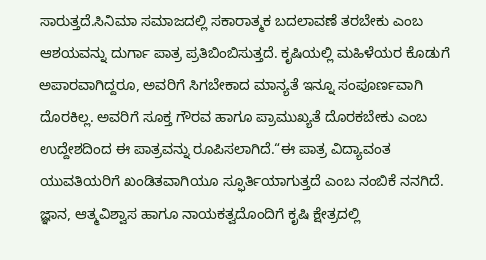ಸಾರುತ್ತದೆ.ಸಿನಿಮಾ ಸಮಾಜದಲ್ಲಿ ಸಕಾರಾತ್ಮಕ ಬದಲಾವಣೆ ತರಬೇಕು ಎಂಬ ಆಶಯವನ್ನು ದುರ್ಗಾ ಪಾತ್ರ ಪ್ರತಿಬಿಂಬಿಸುತ್ತದೆ. ಕೃಷಿಯಲ್ಲಿ ಮಹಿಳೆಯರ ಕೊಡುಗೆ ಅಪಾರವಾಗಿದ್ದರೂ, ಅವರಿಗೆ ಸಿಗಬೇಕಾದ ಮಾನ್ಯತೆ ಇನ್ನೂ ಸಂಪೂರ್ಣವಾಗಿ ದೊರಕಿಲ್ಲ. ಅವರಿಗೆ ಸೂಕ್ತ ಗೌರವ ಹಾಗೂ ಪ್ರಾಮುಖ್ಯತೆ ದೊರಕಬೇಕು ಎಂಬ ಉದ್ದೇಶದಿಂದ ಈ ಪಾತ್ರವನ್ನು ರೂಪಿಸಲಾಗಿದೆ.“ಈ ಪಾತ್ರ ವಿದ್ಯಾವಂತ ಯುವತಿಯರಿಗೆ ಖಂಡಿತವಾಗಿಯೂ ಸ್ಫೂರ್ತಿಯಾಗುತ್ತದೆ ಎಂಬ ನಂಬಿಕೆ ನನಗಿದೆ. ಜ್ಞಾನ, ಆತ್ಮವಿಶ್ವಾಸ ಹಾಗೂ ನಾಯಕತ್ವದೊಂದಿಗೆ ಕೃಷಿ ಕ್ಷೇತ್ರದಲ್ಲಿ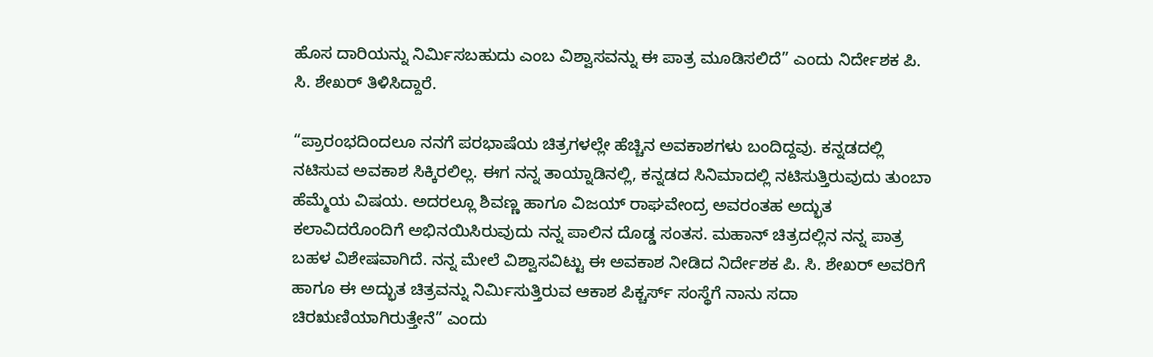ಹೊಸ ದಾರಿಯನ್ನು ನಿರ್ಮಿಸಬಹುದು ಎಂಬ ವಿಶ್ವಾಸವನ್ನು ಈ ಪಾತ್ರ ಮೂಡಿಸಲಿದೆ” ಎಂದು ನಿರ್ದೇಶಕ ಪಿ. ಸಿ. ಶೇಖರ್ ತಿಳಿಸಿದ್ದಾರೆ.

“ಪ್ರಾರಂಭದಿಂದಲೂ ನನಗೆ ಪರಭಾಷೆಯ ಚಿತ್ರಗಳಲ್ಲೇ ಹೆಚ್ಚಿನ ಅವಕಾಶಗಳು ಬಂದಿದ್ದವು. ಕನ್ನಡದಲ್ಲಿ ನಟಿಸುವ ಅವಕಾಶ ಸಿಕ್ಕಿರಲಿಲ್ಲ. ಈಗ ನನ್ನ ತಾಯ್ನಾಡಿನಲ್ಲಿ, ಕನ್ನಡದ ಸಿನಿಮಾದಲ್ಲಿ ನಟಿಸುತ್ತಿರುವುದು ತುಂಬಾ ಹೆಮ್ಮೆಯ ವಿಷಯ. ಅದರಲ್ಲೂ ಶಿವಣ್ಣ ಹಾಗೂ ವಿಜಯ್ ರಾಘವೇಂದ್ರ ಅವರಂತಹ ಅದ್ಭುತ ಕಲಾವಿದರೊಂದಿಗೆ ಅಭಿನಯಿಸಿರುವುದು ನನ್ನ ಪಾಲಿನ ದೊಡ್ಡ ಸಂತಸ. ಮಹಾನ್ ಚಿತ್ರದಲ್ಲಿನ ನನ್ನ ಪಾತ್ರ ಬಹಳ ವಿಶೇಷವಾಗಿದೆ. ನನ್ನ ಮೇಲೆ ವಿಶ್ವಾಸವಿಟ್ಟು ಈ ಅವಕಾಶ ನೀಡಿದ ನಿರ್ದೇಶಕ ಪಿ. ಸಿ. ಶೇಖರ್ ಅವರಿಗೆ ಹಾಗೂ ಈ ಅದ್ಭುತ ಚಿತ್ರವನ್ನು ನಿರ್ಮಿಸುತ್ತಿರುವ ಆಕಾಶ ಪಿಕ್ಚರ್ಸ್ ಸಂಸ್ಥೆಗೆ ನಾನು ಸದಾ ಚಿರಋಣಿಯಾಗಿರುತ್ತೇನೆ” ಎಂದು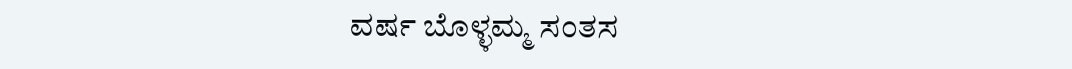ವರ್ಷ ಬೊಳ್ಳಮ್ಮ ಸಂತಸ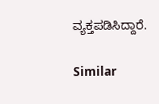ವ್ಯಕ್ತಪಡಿಸಿದ್ದಾರೆ.

Similar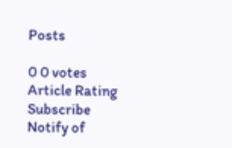Posts

0 0 votes
Article Rating
Subscribe
Notify of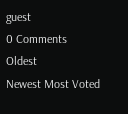guest
0 Comments
Oldest
Newest Most Voted